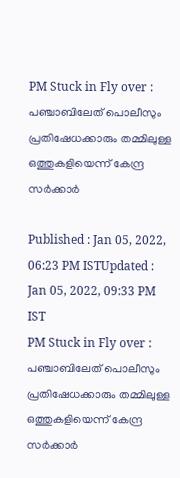PM Stuck in Fly over : പഞ്ചാബിലേത് പൊലീസും പ്രതിഷേധക്കാരും തമ്മിലുള്ള ഒത്തുകളിയെന്ന് കേന്ദ്ര സര്‍ക്കാര്‍

Published : Jan 05, 2022, 06:23 PM ISTUpdated : Jan 05, 2022, 09:33 PM IST
PM Stuck in Fly over : പഞ്ചാബിലേത് പൊലീസും പ്രതിഷേധക്കാരും തമ്മിലുള്ള ഒത്തുകളിയെന്ന് കേന്ദ്ര സര്‍ക്കാര്‍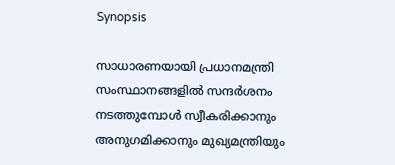Synopsis

സാധാരണയായി പ്രധാനമന്ത്രി സംസ്ഥാനങ്ങളില്‍ സന്ദര്‍ശനം നടത്തുമ്പോള്‍ സ്വീകരിക്കാനും അനുഗമിക്കാനും മുഖ്യമന്ത്രിയും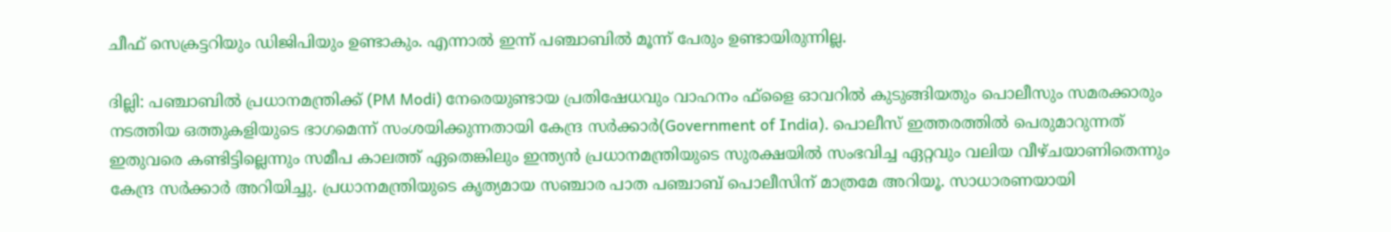ചീഫ് സെക്രട്ടറിയും ഡിജിപിയും ഉണ്ടാകും. എന്നാല്‍ ഇന്ന് പഞ്ചാബില്‍ മൂന്ന് പേരും ഉണ്ടായിരുന്നില്ല.

ദില്ലി: പഞ്ചാബില്‍ പ്രധാനമന്ത്രിക്ക് (PM Modi) നേരെയുണ്ടായ പ്രതിഷേധവും വാഹനം ഫ്‌ളൈ ഓവറില്‍ കുടുങ്ങിയതും പൊലീസും സമരക്കാരും നടത്തിയ ഒത്തുകളിയുടെ ഭാഗമെന്ന് സംശയിക്കുന്നതായി കേന്ദ്ര സര്‍ക്കാര്‍(Government of India). പൊലീസ് ഇത്തരത്തില്‍ പെരുമാറുന്നത് ഇതുവരെ കണ്ടിട്ടില്ലെന്നും സമീപ കാലത്ത് ഏതെങ്കിലും ഇന്ത്യന്‍ പ്രധാനമന്ത്രിയുടെ സുരക്ഷയില്‍ സംഭവിച്ച ഏറ്റവും വലിയ വീഴ്ചയാണിതെന്നും കേന്ദ്ര സര്‍ക്കാര്‍ അറിയിച്ചു. പ്രധാനമന്ത്രിയുടെ കൃത്യമായ സഞ്ചാര പാത പഞ്ചാബ് പൊലീസിന് മാത്രമേ അറിയൂ. സാധാരണയായി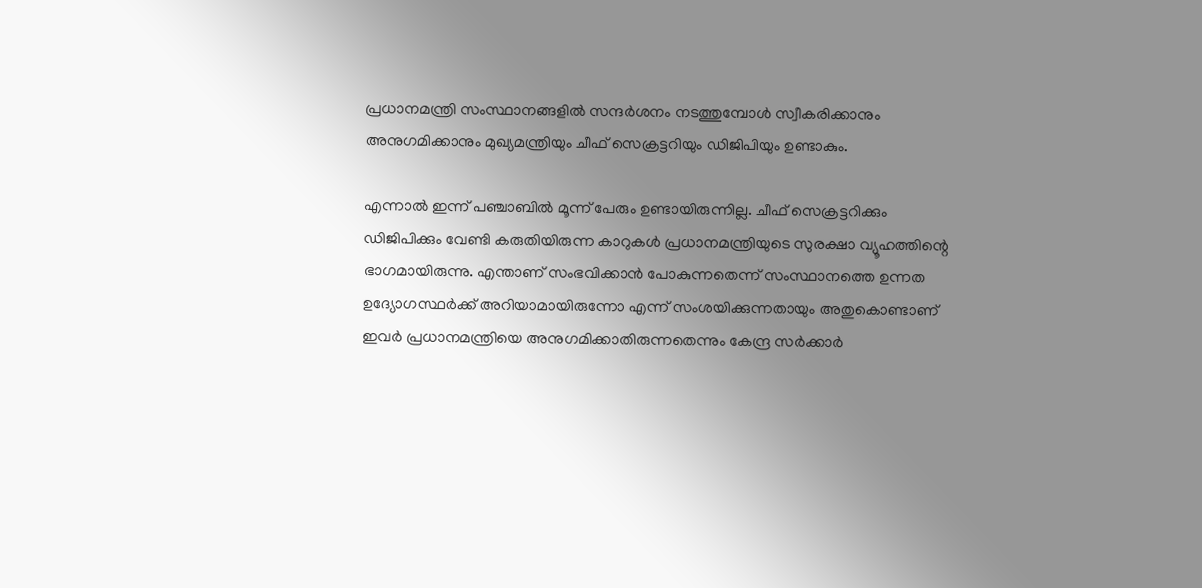പ്രധാനമന്ത്രി സംസ്ഥാനങ്ങളില്‍ സന്ദര്‍ശനം നടത്തുമ്പോള്‍ സ്വീകരിക്കാനും അനുഗമിക്കാനും മുഖ്യമന്ത്രിയും ചീഫ് സെക്രട്ടറിയും ഡിജിപിയും ഉണ്ടാകും.

എന്നാല്‍ ഇന്ന് പഞ്ചാബില്‍ മൂന്ന് പേരും ഉണ്ടായിരുന്നില്ല. ചീഫ് സെക്രട്ടറിക്കും ഡിജിപിക്കും വേണ്ടി കരുതിയിരുന്ന കാറുകള്‍ പ്രധാനമന്ത്രിയുടെ സുരക്ഷാ വ്യൂഹത്തിന്റെ ഭാഗമായിരുന്നു. എന്താണ് സംഭവിക്കാന്‍ പോകുന്നതെന്ന് സംസ്ഥാനത്തെ ഉന്നത ഉദ്യോഗസ്ഥര്‍ക്ക് അറിയാമായിരുന്നോ എന്ന് സംശയിക്കുന്നതായും അതുകൊണ്ടാണ് ഇവര്‍ പ്രധാനമന്ത്രിയെ അനുഗമിക്കാതിരുന്നതെന്നും കേന്ദ്ര സര്‍ക്കാര്‍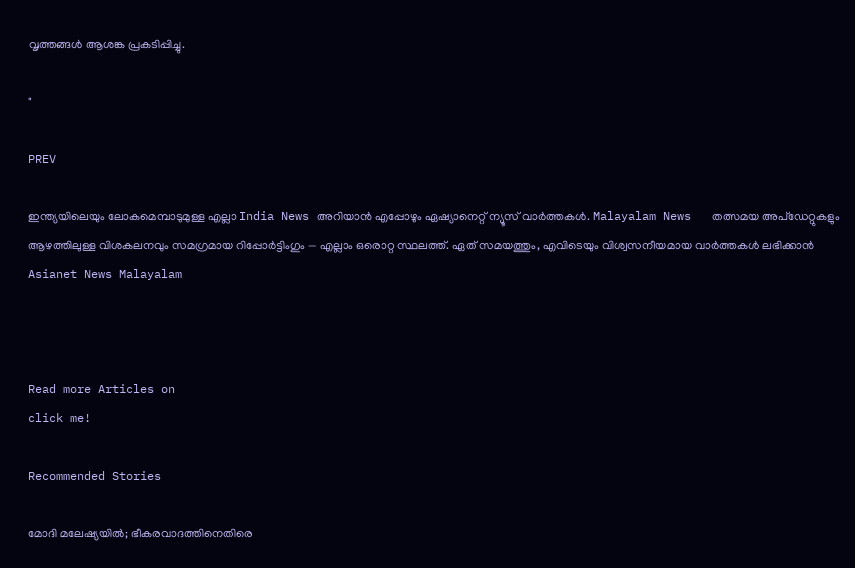വൃത്തങ്ങള്‍ ആശങ്ക പ്രകടിപ്പിച്ചു.

"

PREV

ഇന്ത്യയിലെയും ലോകമെമ്പാടുമുള്ള എല്ലാ India News അറിയാൻ എപ്പോഴും ഏഷ്യാനെറ്റ് ന്യൂസ് വാർത്തകൾ. Malayalam News   തത്സമയ അപ്‌ഡേറ്റുകളും ആഴത്തിലുള്ള വിശകലനവും സമഗ്രമായ റിപ്പോർട്ടിംഗും — എല്ലാം ഒരൊറ്റ സ്ഥലത്ത്. ഏത് സമയത്തും, എവിടെയും വിശ്വസനീയമായ വാർത്തകൾ ലഭിക്കാൻ Asianet News Malayalam



Read more Articles on
click me!

Recommended Stories

മോദി മലേഷ്യയിൽ; ഭീകരവാദത്തിനെതിരെ‌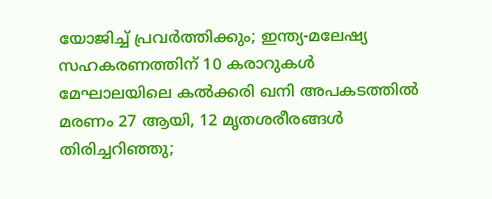യോജിച്ച് പ്രവർത്തിക്കും‌‌; ഇന്ത്യ-മലേഷ്യ സഹകരണത്തിന് 10 കരാറുകൾ
മേഘാലയിലെ കല്‍ക്കരി ഖനി അപകടത്തില്‍ മരണം 27 ആയി, 12 മൃതശരീരങ്ങൾ തിരിച്ചറിഞ്ഞു;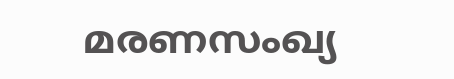മരണസംഖ്യ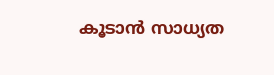കൂടാൻ സാധ്യത